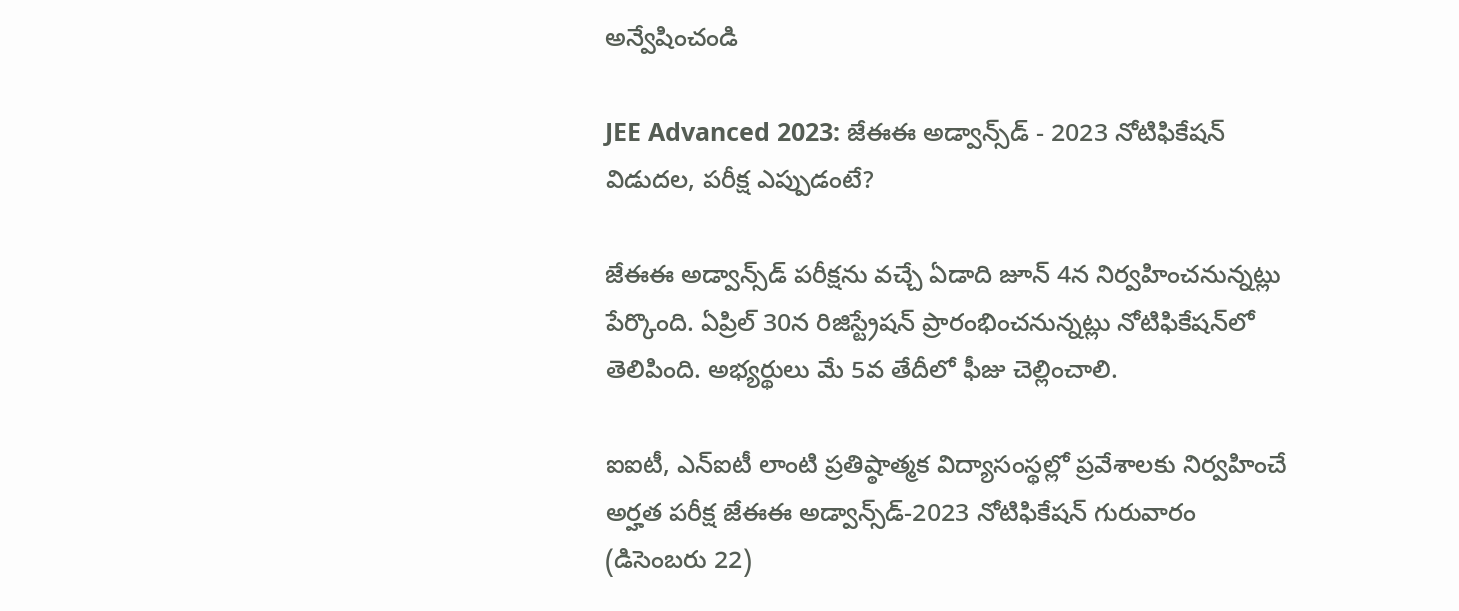అన్వేషించండి

JEE Advanced 2023: జేఈఈ అడ్వాన్స్‌డ్‌ - 2023 నోటిఫికేషన్ విడుదల, పరీక్ష ఎప్పుడంటే?

జేఈఈ అడ్వాన్స్‌డ్‌ పరీక్షను వచ్చే ఏడాది జూన్‌ 4న నిర్వహించనున్నట్లు పేర్కొంది. ఏప్రిల్‌ 30న రిజిస్ట్రేషన్‌ ప్రారంభించనున్నట్లు నోటిఫికేషన్‌లో తెలిపింది. అభ్యర్థులు మే 5వ తేదీలో ఫీజు చెల్లించాలి.

ఐఐటీ, ఎన్ఐటీ లాంటి ప్రతిష్ఠాత్మక విద్యాసంస్థల్లో ప్రవేశాలకు నిర్వహించే అర్హత పరీక్ష జేఈఈ అడ్వాన్స్‌డ్‌-2023 నోటిఫికేషన్‌ గురువారం (డిసెంబరు 22)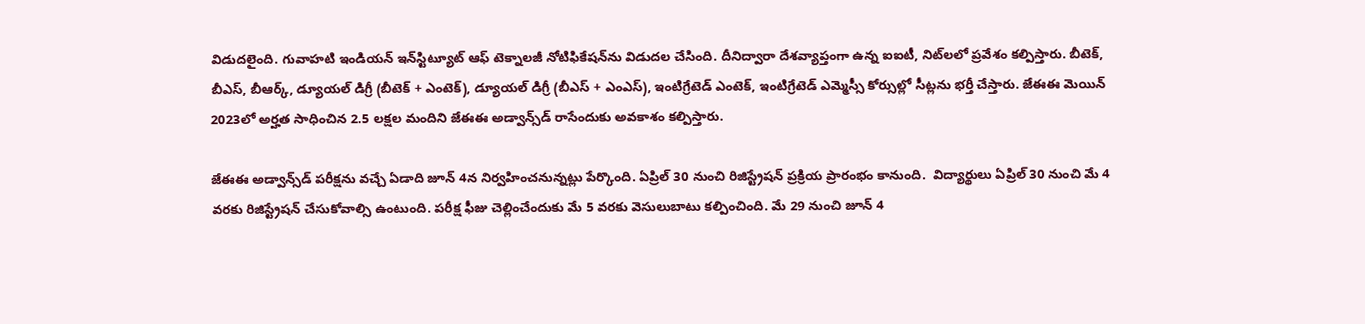విడుదలైంది. గువాహటి ఇండియన్‌ ఇన్‌స్టిట్యూట్‌ ఆఫ్‌ టెక్నాలజీ నోటిఫికేషన్‌ను విడుదల చేసింది. దీనిద్వారా దేశవ్యాప్తంగా ఉన్న ఐఐటీ, నిట్‌లలో ప్రవేశం కల్పిస్తారు. బీటెక్, బీఎస్, బీఆర్క్, డ్యూయల్ డిగ్రీ (బీటెక్ + ఎంటెక్), డ్యూయల్ డిగ్రీ (బీఎస్ + ఎంఎస్), ఇంటిగ్రేటెడ్ ఎంటెక్, ఇంటిగ్రేటెడ్ ఎమ్మెస్సీ కోర్సుల్లో సీట్లను భర్తీ చేస్తారు. జేఈఈ మెయిన్ 2023లో అర్హత సాధించిన 2.5 లక్షల మందిని జేఈఈ అడ్వాన్స్‌డ్ రాసేందుకు అవకాశం కల్పిస్తారు.

జేఈఈ అడ్వాన్స్‌డ్‌ పరీక్షను వచ్చే ఏడాది జూన్‌ 4న నిర్వహించనున్నట్లు పేర్కొంది. ఏప్రిల్‌ 30 నుంచి రిజిస్ట్రేషన్‌ ప్రక్రియ ప్రారంభం కానుంది.  విద్యార్థులు ఏప్రిల్ 30 నుంచి మే 4 వరకు రిజిస్ట్రేషన్ చేసుకోవాల్సి ఉంటుంది. పరీక్ష ఫీజు చెల్లించేందుకు మే 5 వరకు వెసులుబాటు కల్పించింది. మే 29 నుంచి జూన్ 4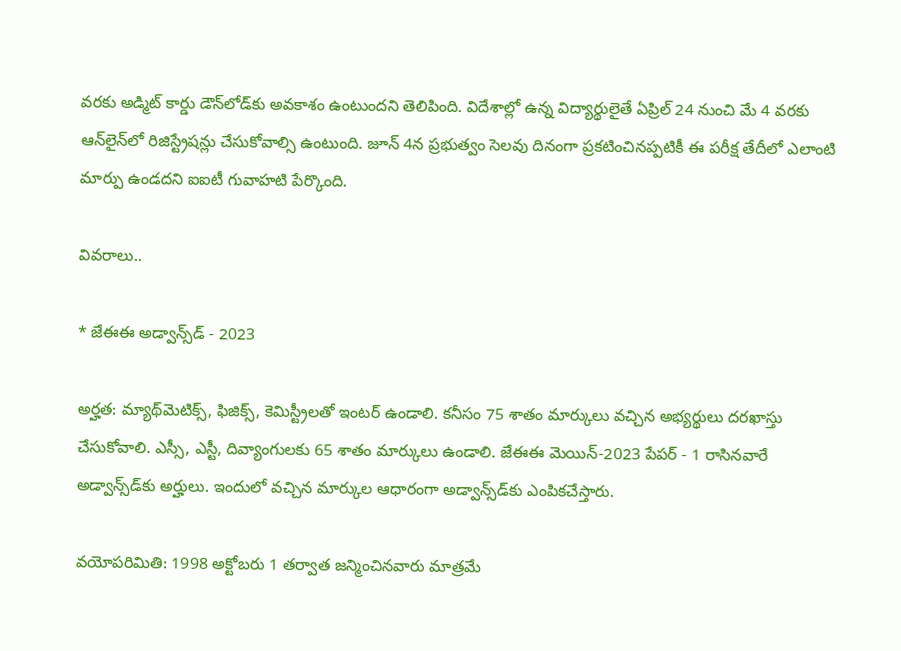వరకు అడ్మిట్ కార్డు డౌన్‌లోడ్‌కు అవకాశం ఉంటుందని తెలిపింది. విదేశాల్లో ఉన్న విద్యార్థులైతే ఏప్రిల్ 24 నుంచి మే 4 వరకు ఆన్‌లైన్‌లో రిజిస్ట్రేషన్లు చేసుకోవాల్సి ఉంటుంది. జూన్ 4న ప్రభుత్వం సెలవు దినంగా ప్రకటించినప్పటికీ ఈ పరీక్ష తేదీలో ఎలాంటి మార్పు ఉండదని ఐఐటీ గువాహటి పేర్కొంది.

వివరాలు..

* జేఈఈ అడ్వాన్స్‌డ్‌ - 2023

అర్హత: మ్యాథ్‌మెటిక్స్, ఫిజిక్స్, కెమిస్ట్రీలతో ఇంటర్‌ ఉండాలి. కనీసం 75 శాతం మార్కులు వచ్చిన అభ్యర్థులు దరఖాస్తు చేసుకోవాలి. ఎస్సీ, ఎస్టీ, దివ్యాంగులకు 65 శాతం మార్కులు ఉండాలి. జేఈఈ మెయిన్-2023 పేపర్ - 1 రాసినవారే అడ్వాన్స్‌డ్‌కు అర్హులు. ఇందులో వచ్చిన మార్కుల ఆధారంగా అడ్వాన్స్‌డ్‌కు ఎంపికచేస్తారు.

వయోపరిమితి: 1998 అక్టోబరు 1 తర్వాత జన్మించినవారు మాత్రమే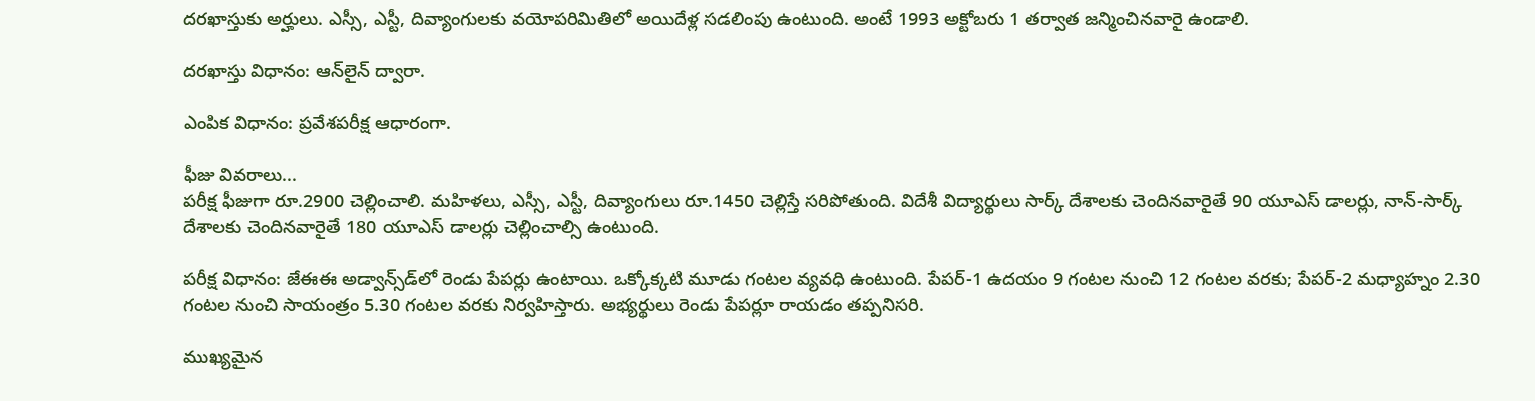దరఖాస్తుకు అర్హులు. ఎస్సీ, ఎస్టీ, దివ్యాంగులకు వయోపరిమితిలో అయిదేళ్ల సడలింపు ఉంటుంది. అంటే 1993 అక్టోబరు 1 తర్వాత జన్మించినవారై ఉండాలి.

దరఖాస్తు విధానం: ఆన్‌లైన్ ద్వారా.

ఎంపిక విధానం: ప్రవేశపరీక్ష ఆధారంగా.

ఫీజు వివరాలు...
పరీక్ష ఫీజుగా రూ.2900 చెల్లించాలి. మహిళలు, ఎస్సీ, ఎస్టీ, దివ్యాంగులు రూ.1450 చెల్లిస్తే సరిపోతుంది. విదేశీ విద్యార్థులు సార్క్ దేశాలకు చెందినవారైతే 90 యూఎస్ డాలర్లు, నాన్-సార్క్ దేశాలకు చెందినవారైతే 180 యూఎస్ డాలర్లు చెల్లించాల్సి ఉంటుంది.

పరీక్ష విధానం: జేఈఈ అడ్వాన్స్‌డ్‌లో రెండు పేపర్లు ఉంటాయి. ఒక్కోక్కటి మూడు గంటల వ్యవధి ఉంటుంది. పేపర్-1 ఉదయం 9 గంటల నుంచి 12 గంటల వరకు; పేపర్-2 మధ్యాహ్నం 2.30 గంటల నుంచి సాయంత్రం 5.30 గంటల వరకు నిర్వహిస్తారు. అభ్యర్థులు రెండు పేపర్లూ రాయడం తప్పనిసరి.

ముఖ్యమైన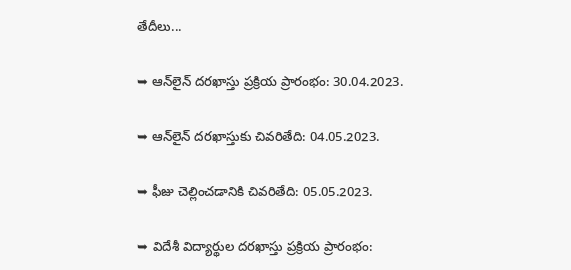తేదీలు...

➥ ఆన్‌లైన్ దరఖాస్తు ప్రక్రియ ప్రారంభం: 30.04.2023.

➥ ఆన్‌లైన్ దరఖాస్తుకు చివరితేది: 04.05.2023.

➥ ఫీజు చెల్లించడానికి చివరితేది: 05.05.2023.

➥ విదేశీ విద్యార్థుల దరఖాస్తు ప్రక్రియ ప్రారంభం: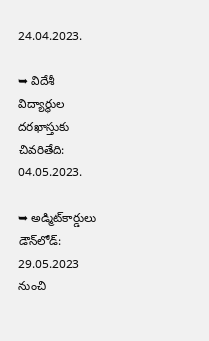24.04.2023.

➥ విదేశీ విద్యార్థుల దరఖాస్తుకు చివరితేది: 04.05.2023.

➥ అడ్మిట్‌కార్డులు డౌన్‌లోడ్: 29.05.2023 నుంచి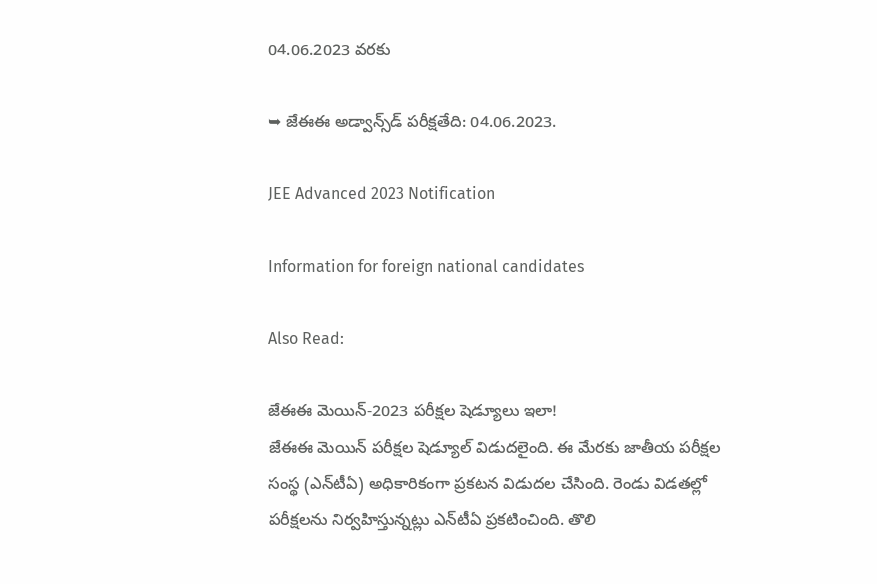04.06.2023 వరకు

➥ జేఈఈ అడ్వాన్స్‌డ్‌ పరీక్షతేది: 04.06.2023.

JEE Advanced 2023 Notification

Information for foreign national candidates

Also Read:

జేఈఈ మెయిన్‌-2023 పరీక్షల షెడ్యూలు ఇలా!
జేఈఈ మెయిన్ పరీక్షల షెడ్యూల్ విడుదలైంది. ఈ మేరకు జాతీయ పరీక్షల సంస్థ (ఎన్‌టీఏ) అధికారికంగా ప్రకటన విడుదల చేసింది. రెండు విడతల్లో పరీక్షలను నిర్వహిస్తున్నట్లు ఎన్‌టీఏ ప్రకటించింది. తొలి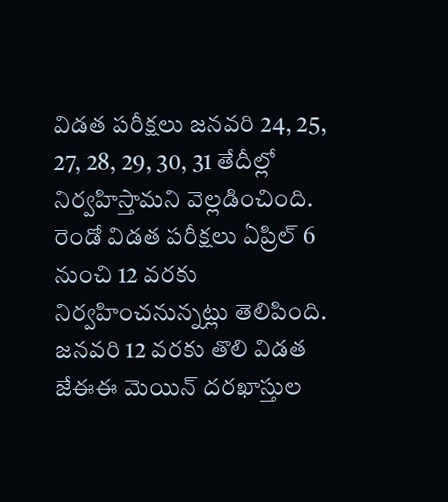విడత పరీక్షలు జనవరి 24, 25, 27, 28, 29, 30, 31 తేదీల్లో నిర్వహిస్తామని వెల్లడించింది. రెండో విడత పరీక్షలు ఏప్రిల్ 6 నుంచి 12 వరకు నిర్వహించనున్నట్లు తెలిపింది. జనవరి 12 వరకు తొలి విడత జేఈఈ మెయిన్ దరఖాస్తుల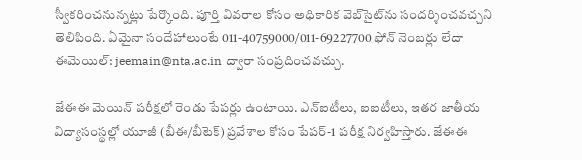స్వీకరించనున్నట్లు పేర్కొంది. పూర్తి వివరాల కోసం అధికారిక వెబ్‌సైట్‌ను సందర్శించవచ్చని తెలిపింది. ఏమైనా సందేహాలుంటే 011-40759000/011-69227700 ఫోన్ నెంబర్లు లేదా ఈమెయిల్: jeemain@nta.ac.in ద్వారా సంప్రదించవచ్చు.

జేఈఈ మెయిన్ పరీక్షలో రెండు పేపర్లు ఉంటాయి. ఎన్‌ఐటీలు, ఐఐటీలు, ఇతర జాతీయ విద్యాసంస్థల్లో యూజీ (బీఈ/బీటెక్) ప్రవేశాల కోసం పేపర్-1 పరీక్ష నిర్వహిస్తారు. జేఈఈ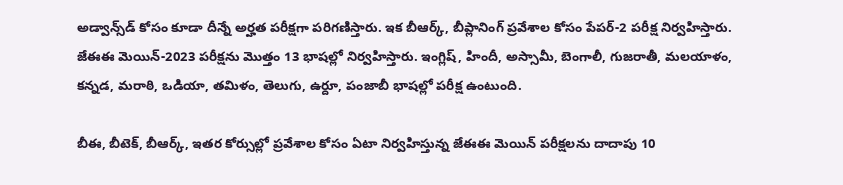అడ్వాన్స్‌‌డ్ కోసం కూడా దీన్నే అర్హత పరీక్షగా పరిగణిస్తారు. ఇక బీఆర్క్, బీప్లానింగ్ ప్రవేశాల కోసం పేపర్-2 పరీక్ష నిర్వహిస్తారు. జేఈఈ మెయిన్-2023 పరీక్షను మొత్తం 13 భాషల్లో నిర్వహిస్తారు. ఇంగ్లిష్, హిందీ, అస్సామీ, బెంగాలీ, గుజరాతీ, మలయాళం, కన్నడ, మరాఠి, ఒడియా, తమిళం, తెలుగు, ఉర్దూ, పంజాబీ భాషల్లో పరీక్ష ఉంటుంది.

బీఈ, బీటెక్‌, బీఆర్క్‌, ఇతర కోర్సుల్లో ప్రవేశాల కోసం ఏటా నిర్వహిస్తున్న జేఈఈ మెయిన్‌ పరీక్షలను దాదాపు 10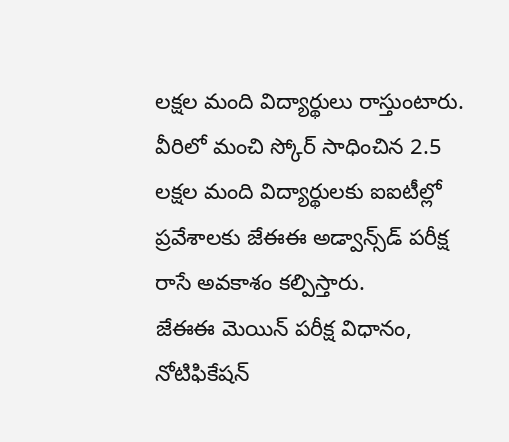లక్షల మంది విద్యార్థులు రాస్తుంటారు. వీరిలో మంచి స్కోర్‌ సాధించిన 2.5 లక్షల మంది విద్యార్థులకు ఐఐటీల్లో ప్రవేశాలకు జేఈఈ అడ్వాన్స్‌డ్‌ పరీక్ష రాసే అవకాశం కల్పిస్తారు.
జేఈఈ మెయిన్ పరీక్ష విధానం, నోటిఫికేషన్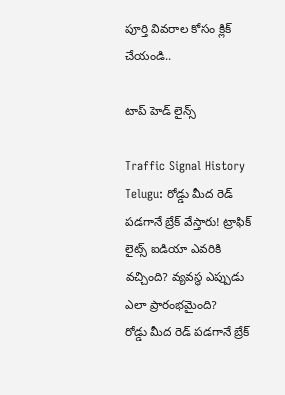పూర్తి వివరాల కోసం క్లిక్ చేయండి..

టాప్ హెడ్ లైన్స్

Traffic Signal History Telugu: రోడ్డు మీద రెడ్‌ పడగానే బ్రేక్ వేస్తారు! ట్రాఫిక్ లైట్స్ ఐడియా ఎవరికి వచ్చింది? వ్యవస్థ ఎప్పుడు ఎలా ప్రారంభమైంది?
రోడ్డు మీద రెడ్‌ పడగానే బ్రేక్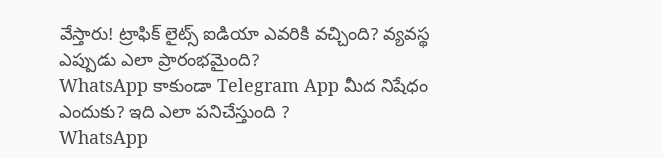వేస్తారు! ట్రాఫిక్ లైట్స్ ఐడియా ఎవరికి వచ్చింది? వ్యవస్థ ఎప్పుడు ఎలా ప్రారంభమైంది?
WhatsApp కాకుండా Telegram App మీద నిషేధం ఎందుకు? ఇది ఎలా పనిచేస్తుంది ?
WhatsApp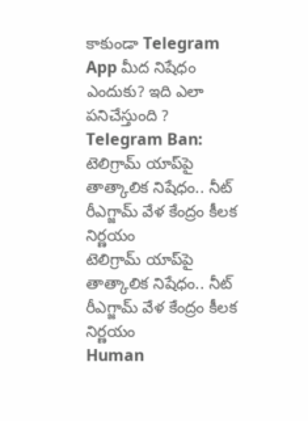కాకుండా Telegram App మీద నిషేధం ఎందుకు? ఇది ఎలా పనిచేస్తుంది ?
Telegram Ban: టెలిగ్రామ్ యాప్‌పై తాత్కాలిక నిషేధం.. నీట్ రీఎగ్జామ్ వేళ కేంద్రం కీలక నిర్ణయం
టెలిగ్రామ్ యాప్‌పై తాత్కాలిక నిషేధం.. నీట్ రీఎగ్జామ్ వేళ కేంద్రం కీలక నిర్ణయం
Human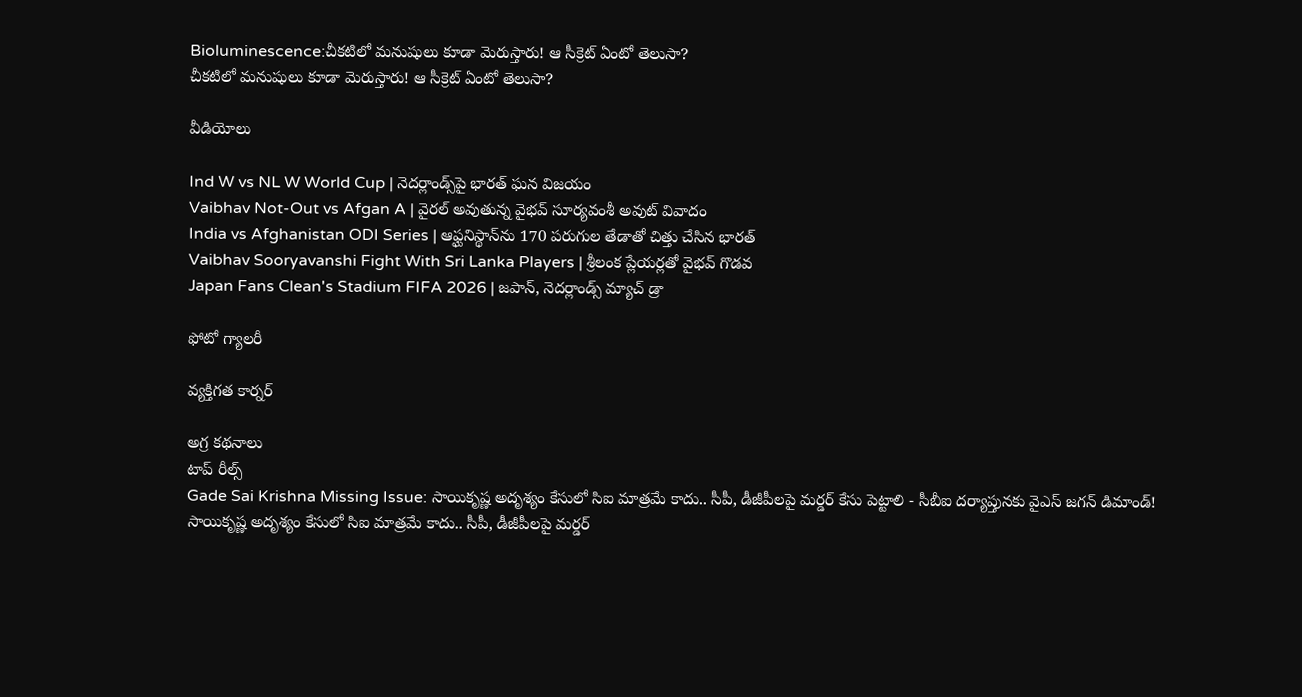Bioluminescence:చీకటిలో మనుషులు కూడా మెరుస్తారు! ఆ సీక్రెట్ ఏంటో తెలుసా?
చీకటిలో మనుషులు కూడా మెరుస్తారు! ఆ సీక్రెట్ ఏంటో తెలుసా?

వీడియోలు

Ind W vs NL W World Cup | నెదర్లాండ్స్‌పై భారత్ ఘన విజయం
Vaibhav Not-Out vs Afgan A | వైరల్ అవుతున్న వైభవ్ సూర్యవంశీ అవుట్ వివాదం
India vs Afghanistan ODI Series | ఆఫ్ఘనిస్థాన్‌ను 170 పరుగుల తేడాతో చిత్తు చేసిన భారత్
Vaibhav Sooryavanshi Fight With Sri Lanka Players | శ్రీలంక ప్లేయర్లతో వైభవ్ గొడవ
Japan Fans Clean's Stadium FIFA 2026 | జపాన్, నెదర్లాండ్స్ మ్యాచ్ డ్రా

ఫోటో గ్యాలరీ

వ్యక్తిగత కార్నర్

అగ్ర కథనాలు
టాప్ రీల్స్
Gade Sai Krishna Missing Issue: సాయికృష్ణ అదృశ్యం కేసులో సిఐ మాత్రమే కాదు.. సీపీ, డీజీపీలపై మర్డర్ కేసు పెట్టాలి - సీబీఐ దర్యాప్తునకు వైఎస్ జగన్ డిమాండ్!
సాయికృష్ణ అదృశ్యం కేసులో సిఐ మాత్రమే కాదు.. సీపీ, డీజీపీలపై మర్డర్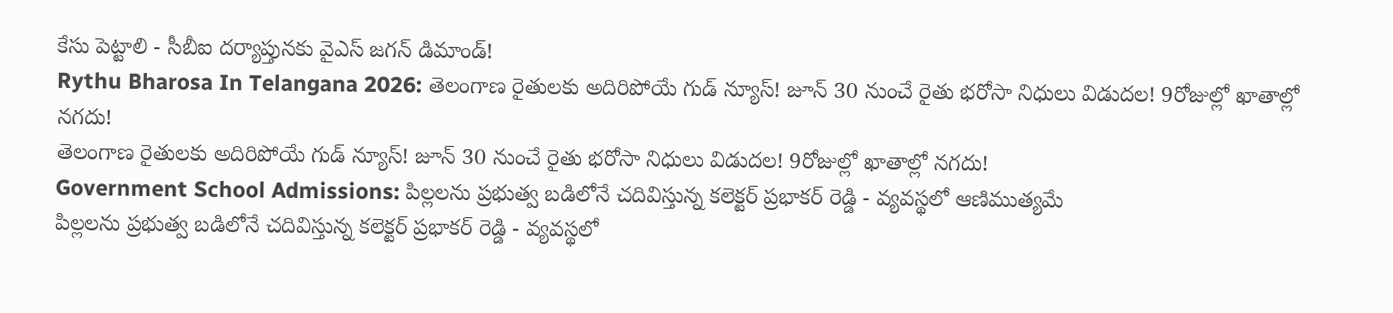కేసు పెట్టాలి - సీబీఐ దర్యాప్తునకు వైఎస్ జగన్ డిమాండ్!
Rythu Bharosa In Telangana 2026: తెలంగాణ రైతులకు అదిరిపోయే గుడ్ న్యూస్! జూన్ 30 నుంచే రైతు భరోసా నిధులు విడుదల! 9రోజుల్లో ఖాతాల్లో నగదు!
తెలంగాణ రైతులకు అదిరిపోయే గుడ్ న్యూస్! జూన్ 30 నుంచే రైతు భరోసా నిధులు విడుదల! 9రోజుల్లో ఖాతాల్లో నగదు!
Government School Admissions: పిల్లలను ప్రభుత్వ బడిలోనే చదివిస్తున్న కలెక్టర్ ప్రభాకర్ రెడ్డి - వ్యవస్థలో ఆణిముత్యమే
పిల్లలను ప్రభుత్వ బడిలోనే చదివిస్తున్న కలెక్టర్ ప్రభాకర్ రెడ్డి - వ్యవస్థలో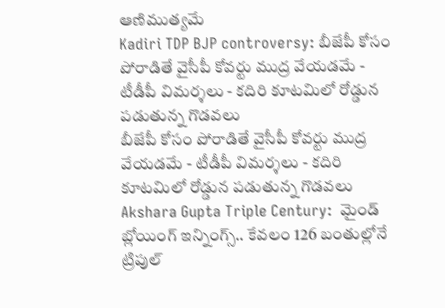ఆణిముత్యమే
Kadiri TDP BJP controversy: బీజేపీ కోసం పోరాడితే వైసీపీ కోవర్టు ముద్ర వేయడమే - టీడీపీ విమర్శలు - కదిరి కూటమిలో రోడ్డున పడుతున్న గొడవలు
బీజేపీ కోసం పోరాడితే వైసీపీ కోవర్టు ముద్ర వేయడమే - టీడీపీ విమర్శలు - కదిరి కూటమిలో రోడ్డున పడుతున్న గొడవలు
Akshara Gupta Triple Century:  మైండ్ బ్లోయింగ్ ఇన్నింగ్స్.. కేవలం 126 బంతుల్లోనే ట్రిపుల్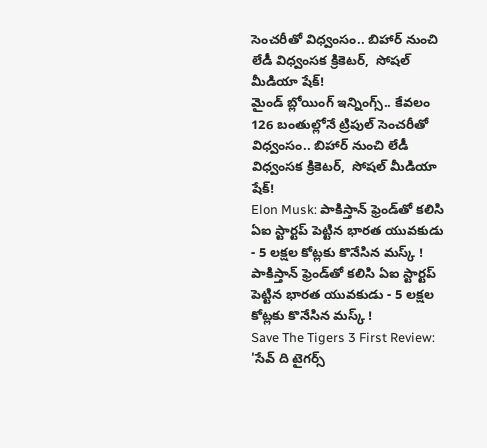సెంచరీతో విధ్వంసం.. బిహార్ నుంచి లేడీ విధ్వంస‌క క్రికెట‌ర్,  సోషల్ మీడియా షేక్!
మైండ్ బ్లోయింగ్ ఇన్నింగ్స్.. కేవలం 126 బంతుల్లోనే ట్రిపుల్ సెంచరీతో విధ్వంసం.. బిహార్ నుంచి లేడీ విధ్వంస‌క క్రికెట‌ర్,  సోషల్ మీడియా షేక్!
Elon Musk: పాకిస్తాన్ ఫ్రెండ్‌తో కలిసి ఏఐ స్టార్టప్ పెట్టిన భారత యువకుడు - 5 లక్షల కోట్లకు కొనేసిన మస్క్ !
పాకిస్తాన్ ఫ్రెండ్‌తో కలిసి ఏఐ స్టార్టప్ పెట్టిన భారత యువకుడు - 5 లక్షల కోట్లకు కొనేసిన మస్క్ !
Save The Tigers 3 First Review: 'సేవ్ ది టైగర్స్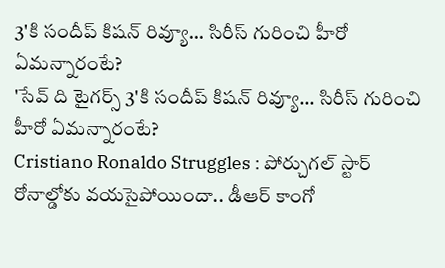3'కి సందీప్ కిషన్ రివ్యూ... సిరీస్ గురించి హీరో ఏమన్నారంటే?
'సేవ్ ది టైగర్స్ 3'కి సందీప్ కిషన్ రివ్యూ... సిరీస్ గురించి హీరో ఏమన్నారంటే?
Cristiano Ronaldo Struggles : పోర్చుగల్ స్టార్ రోనాల్డోకు వయసైపోయిందా.. డీఆర్ కాంగో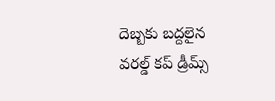దెబ్బకు బద్దలైన వరల్డ్ కప్ డ్రీమ్స్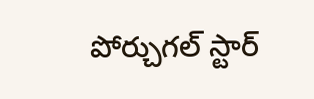పోర్చుగల్ స్టార్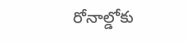రోనాల్డోకు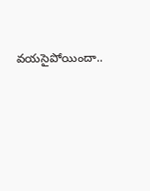వయసైపోయిందా..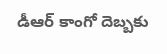డీఆర్ కాంగో దెబ్బకు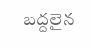బద్దలైన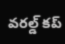వరల్డ్ కప్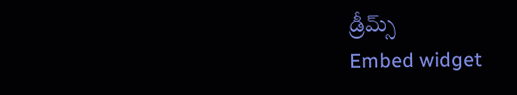డ్రీమ్స్
Embed widget